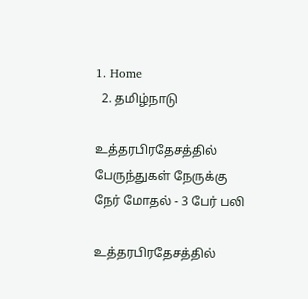1. Home
  2. தமிழ்நாடு

உத்தரபிரதேசத்தில் பேருந்துகள் நேருக்கு நேர் மோதல் - 3 பேர் பலி

உத்தரபிரதேசத்தில்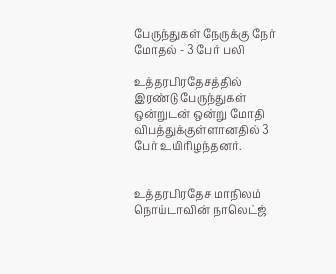பேருந்துகள் நேருக்கு நேர் மோதல் - 3 பேர் பலி

உத்தரபிரதேசத்தில் இரண்டு பேருந்துகள் ஒன்றுடன் ஒன்று மோதி விபத்துக்குள்ளானதில் 3 பேர் உயிரிழந்தனர்.


உத்தரபிரதேச மாநிலம் நொய்டாவின் நாலெட்ஜ்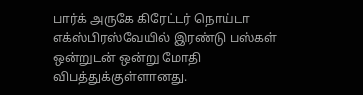பார்க் அருகே கிரேட்டர் நொய்டா எக்ஸ்பிரஸ்வேயில் இரண்டு பஸ்கள் ஒன்றுடன் ஒன்று மோதி விபத்துக்குள்ளானது.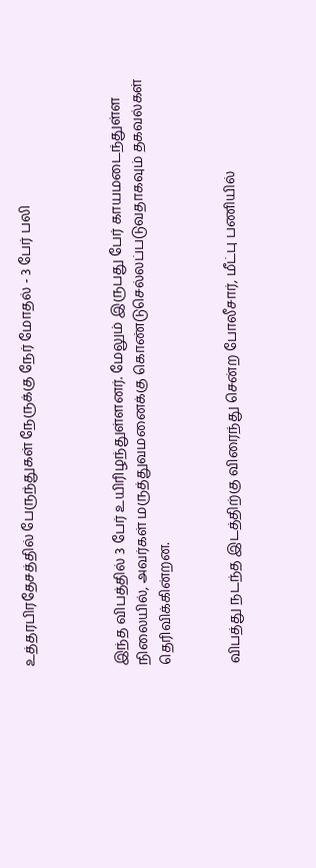உத்தரபிரதேசத்தில் பேருந்துகள் நேருக்கு நேர் மோதல் - 3 பேர் பலி



இந்த விபத்தில் 3 பேர் உயிரிழந்துள்ளனர். மேலும் இருபது பேர் காயமடைந்துள்ள நிலையில், அவர்கள் மருத்துவமனைக்கு கொண்டுசெல்லப்படுவதாகவும் தகவல்கள் தெரிவிக்கின்றன.


விபத்து நடந்த இடத்திற்கு விரைந்து சென்ற போலீசார், மீட்பு பணியில்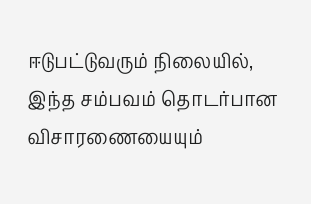ஈடுபட்டுவரும் நிலையில், இந்த சம்பவம் தொடர்பான விசாரணையையும்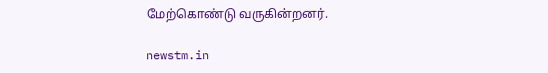மேற்கொண்டு வருகின்றனர்.

newstm.in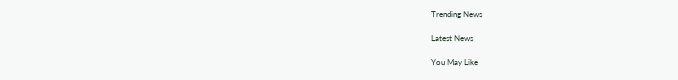Trending News

Latest News

You May Like